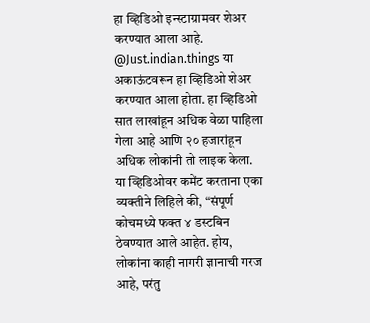हा व्हिडिओ इन्स्टाग्रामवर शेअर करण्यात आला आहे. @Just.indian.things या अकाऊंटवरून हा व्हिडिओ शेअर करण्यात आला होता. हा व्हिडिओ सात लाखांहून अधिक वेळा पाहिला गेला आहे आणि २० हजारांहून अधिक लोकांनी तो लाइक केला. या व्हिडिओवर कमेंट करताना एका व्यक्तीने लिहिले की, “संपूर्ण कोचमध्ये फक्त ४ डस्टबिन ठेवण्यात आले आहेत. होय, लोकांना काही नागरी ज्ञानाची गरज आहे, परंतु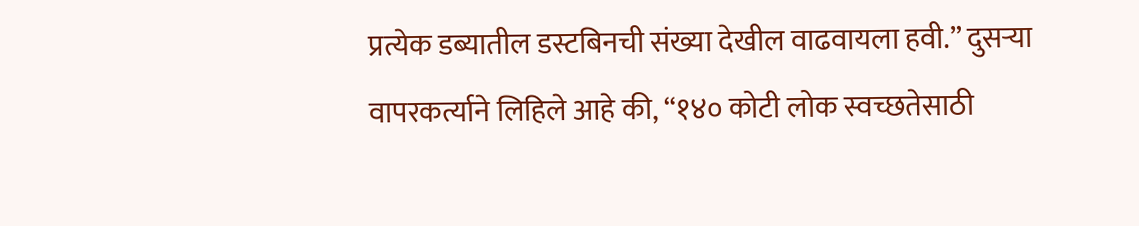प्रत्येक डब्यातील डस्टबिनची संख्या देखील वाढवायला हवी.” दुसऱ्या वापरकर्त्याने लिहिले आहे की, “१४० कोटी लोक स्वच्छतेसाठी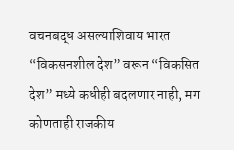वचनबद्ध असल्याशिवाय भारत “विकसनशील देश” वरून “विकसित देश” मध्ये कधीही बदलणार नाही, मग कोणताही राजकीय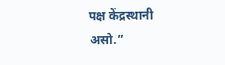पक्ष केंद्रस्थानी असो.”